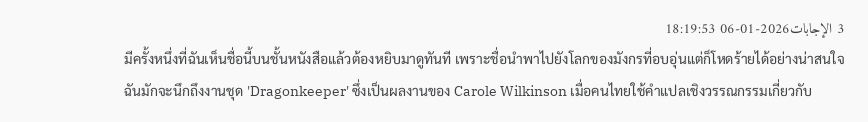3 الإجابات2026-01-06 18:19:53
มีครั้งหนึ่งที่ฉันเห็นชื่อนี้บนชั้นหนังสือแล้วต้องหยิบมาดูทันที เพราะชื่อนำพาไปยังโลกของมังกรที่อบอุ่นแต่ก็โหดร้ายได้อย่างน่าสนใจ
ฉันมักจะนึกถึงงานชุด 'Dragonkeeper' ซึ่งเป็นผลงานของ Carole Wilkinson เมื่อคนไทยใช้คำแปลเชิงวรรณกรรมเกี่ยวกับ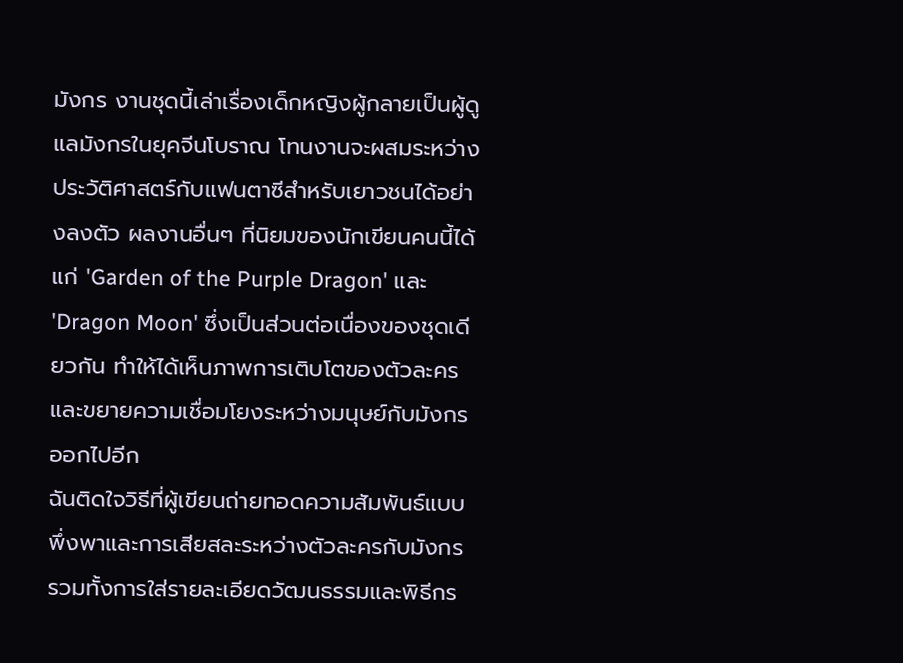มังกร งานชุดนี้เล่าเรื่องเด็กหญิงผู้กลายเป็นผู้ดูแลมังกรในยุคจีนโบราณ โทนงานจะผสมระหว่างประวัติศาสตร์กับแฟนตาซีสำหรับเยาวชนได้อย่างลงตัว ผลงานอื่นๆ ที่นิยมของนักเขียนคนนี้ได้แก่ 'Garden of the Purple Dragon' และ 'Dragon Moon' ซึ่งเป็นส่วนต่อเนื่องของชุดเดียวกัน ทำให้ได้เห็นภาพการเติบโตของตัวละครและขยายความเชื่อมโยงระหว่างมนุษย์กับมังกรออกไปอีก
ฉันติดใจวิธีที่ผู้เขียนถ่ายทอดความสัมพันธ์แบบพึ่งพาและการเสียสละระหว่างตัวละครกับมังกร รวมทั้งการใส่รายละเอียดวัฒนธรรมและพิธีกร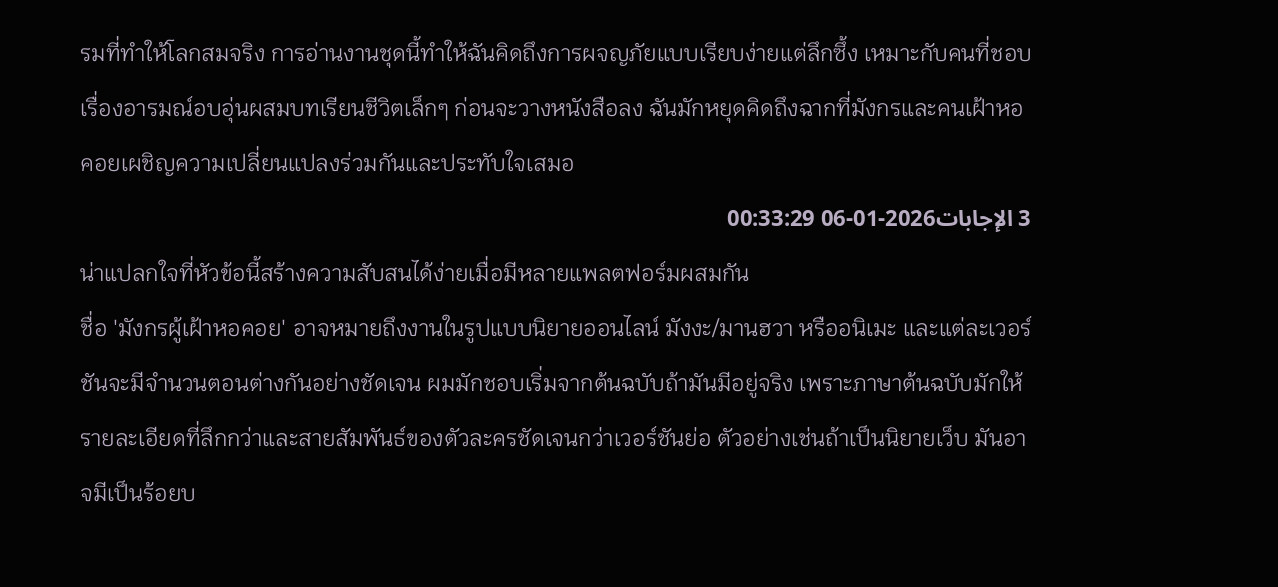รมที่ทำให้โลกสมจริง การอ่านงานชุดนี้ทำให้ฉันคิดถึงการผจญภัยแบบเรียบง่ายแต่ลึกซึ้ง เหมาะกับคนที่ชอบเรื่องอารมณ์อบอุ่นผสมบทเรียนชีวิตเล็กๆ ก่อนจะวางหนังสือลง ฉันมักหยุดคิดถึงฉากที่มังกรและคนเฝ้าหอคอยเผชิญความเปลี่ยนแปลงร่วมกันและประทับใจเสมอ
3 الإجابات2026-01-06 00:33:29
น่าแปลกใจที่หัวข้อนี้สร้างความสับสนได้ง่ายเมื่อมีหลายแพลตฟอร์มผสมกัน
ชื่อ 'มังกรผู้เฝ้าหอคอย' อาจหมายถึงงานในรูปแบบนิยายออนไลน์ มังงะ/มานฮวา หรืออนิเมะ และแต่ละเวอร์ชันจะมีจำนวนตอนต่างกันอย่างชัดเจน ผมมักชอบเริ่มจากต้นฉบับถ้ามันมีอยู่จริง เพราะภาษาต้นฉบับมักให้รายละเอียดที่ลึกกว่าและสายสัมพันธ์ของตัวละครชัดเจนกว่าเวอร์ชันย่อ ตัวอย่างเช่นถ้าเป็นนิยายเว็บ มันอาจมีเป็นร้อยบ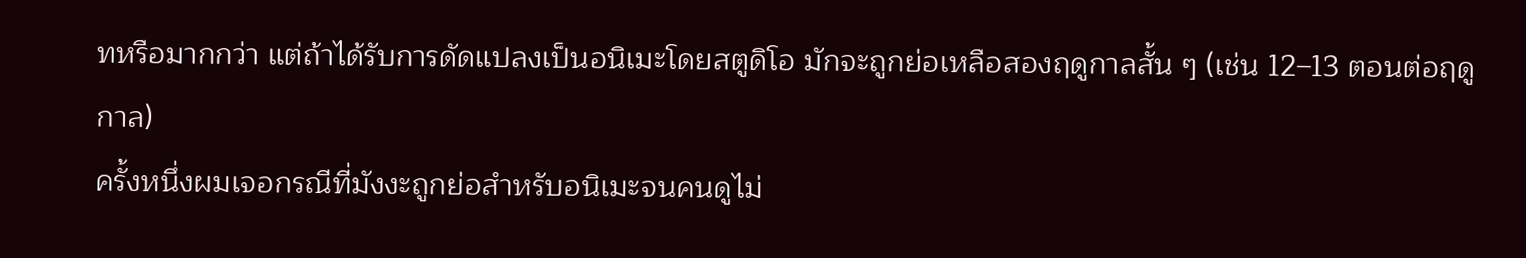ทหรือมากกว่า แต่ถ้าได้รับการดัดแปลงเป็นอนิเมะโดยสตูดิโอ มักจะถูกย่อเหลือสองฤดูกาลสั้น ๆ (เช่น 12–13 ตอนต่อฤดูกาล)
ครั้งหนึ่งผมเจอกรณีที่มังงะถูกย่อสำหรับอนิเมะจนคนดูไม่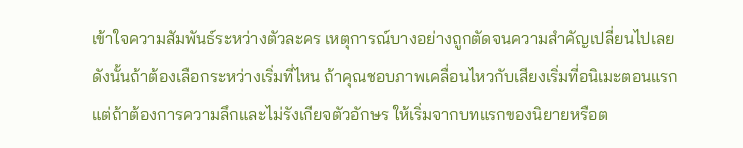เข้าใจความสัมพันธ์ระหว่างตัวละคร เหตุการณ์บางอย่างถูกตัดจนความสำคัญเปลี่ยนไปเลย ดังนั้นถ้าต้องเลือกระหว่างเริ่มที่ไหน ถ้าคุณชอบภาพเคลื่อนไหวกับเสียงเริ่มที่อนิเมะตอนแรก แต่ถ้าต้องการความลึกและไม่รังเกียจตัวอักษร ให้เริ่มจากบทแรกของนิยายหรือต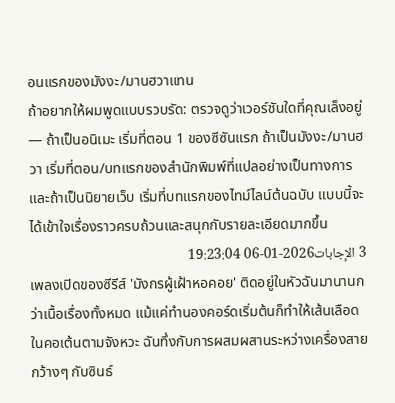อนแรกของมังงะ/มานฮวาแทน
ถ้าอยากให้ผมพูดแบบรวบรัด: ตรวจดูว่าเวอร์ชันใดที่คุณเล็งอยู่ — ถ้าเป็นอนิเมะ เริ่มที่ตอน 1 ของซีซันแรก ถ้าเป็นมังงะ/มานฮวา เริ่มที่ตอน/บทแรกของสำนักพิมพ์ที่แปลอย่างเป็นทางการ และถ้าเป็นนิยายเว็บ เริ่มที่บทแรกของไทม์ไลน์ต้นฉบับ แบบนี้จะได้เข้าใจเรื่องราวครบถ้วนและสนุกกับรายละเอียดมากขึ้น
3 الإجابات2026-01-06 19:23:04
เพลงเปิดของซีรีส์ 'มังกรผู้เฝ้าหอคอย' ติดอยู่ในหัวฉันมานานกว่าเนื้อเรื่องทั้งหมด แม้แค่ทำนองคอร์ดเริ่มต้นก็ทำให้เส้นเลือดในคอเต้นตามจังหวะ ฉันทึ่งกับการผสมผสานระหว่างเครื่องสายกว้างๆ กับซินธ์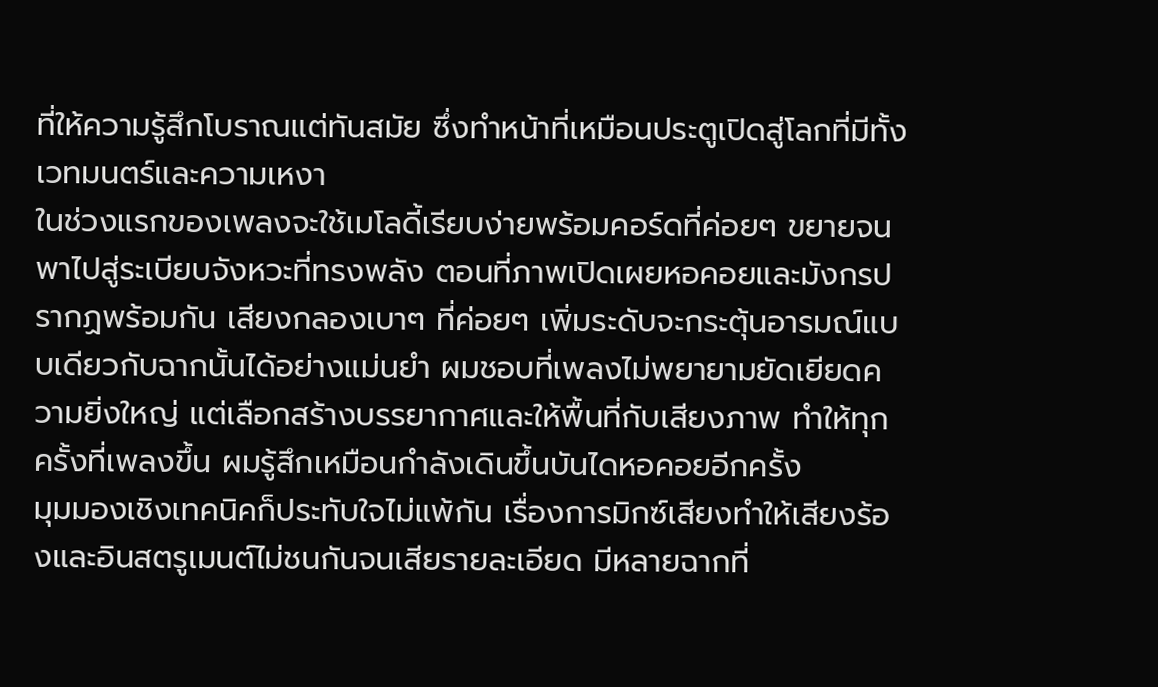ที่ให้ความรู้สึกโบราณแต่ทันสมัย ซึ่งทำหน้าที่เหมือนประตูเปิดสู่โลกที่มีทั้งเวทมนตร์และความเหงา
ในช่วงแรกของเพลงจะใช้เมโลดี้เรียบง่ายพร้อมคอร์ดที่ค่อยๆ ขยายจนพาไปสู่ระเบียบจังหวะที่ทรงพลัง ตอนที่ภาพเปิดเผยหอคอยและมังกรปรากฏพร้อมกัน เสียงกลองเบาๆ ที่ค่อยๆ เพิ่มระดับจะกระตุ้นอารมณ์แบบเดียวกับฉากนั้นได้อย่างแม่นยำ ผมชอบที่เพลงไม่พยายามยัดเยียดความยิ่งใหญ่ แต่เลือกสร้างบรรยากาศและให้พื้นที่กับเสียงภาพ ทำให้ทุกครั้งที่เพลงขึ้น ผมรู้สึกเหมือนกำลังเดินขึ้นบันไดหอคอยอีกครั้ง
มุมมองเชิงเทคนิคก็ประทับใจไม่แพ้กัน เรื่องการมิกซ์เสียงทำให้เสียงร้องและอินสตรูเมนต์ไม่ชนกันจนเสียรายละเอียด มีหลายฉากที่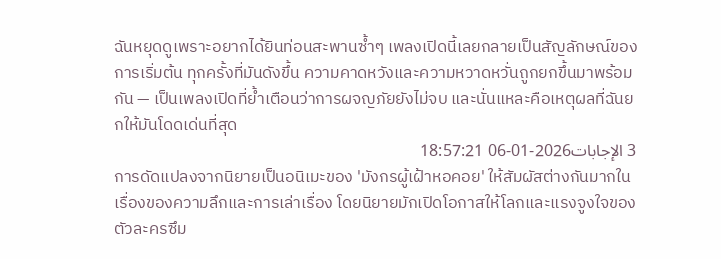ฉันหยุดดูเพราะอยากได้ยินท่อนสะพานซ้ำๆ เพลงเปิดนี้เลยกลายเป็นสัญลักษณ์ของการเริ่มต้น ทุกครั้งที่มันดังขึ้น ความคาดหวังและความหวาดหวั่นถูกยกขึ้นมาพร้อมกัน — เป็นเพลงเปิดที่ย้ำเตือนว่าการผจญภัยยังไม่จบ และนั่นแหละคือเหตุผลที่ฉันยกให้มันโดดเด่นที่สุด
3 الإجابات2026-01-06 18:57:21
การดัดแปลงจากนิยายเป็นอนิเมะของ 'มังกรผู้เฝ้าหอคอย' ให้สัมผัสต่างกันมากในเรื่องของความลึกและการเล่าเรื่อง โดยนิยายมักเปิดโอกาสให้โลกและแรงจูงใจของตัวละครซึม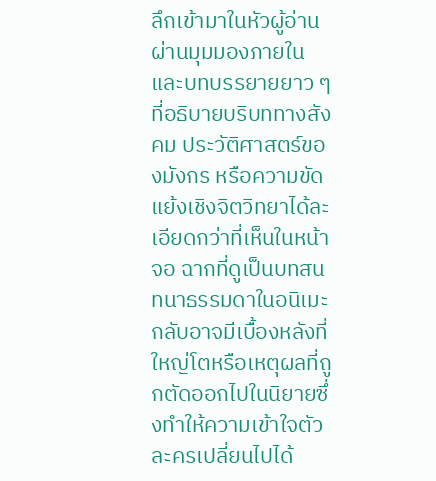ลึกเข้ามาในหัวผู้อ่านผ่านมุมมองภายในและบทบรรยายยาว ๆ ที่อธิบายบริบททางสังคม ประวัติศาสตร์ของมังกร หรือความขัดแย้งเชิงจิตวิทยาได้ละเอียดกว่าที่เห็นในหน้าจอ ฉากที่ดูเป็นบทสนทนาธรรมดาในอนิเมะกลับอาจมีเบื้องหลังที่ใหญ่โตหรือเหตุผลที่ถูกตัดออกไปในนิยายซึ่งทำให้ความเข้าใจตัวละครเปลี่ยนไปได้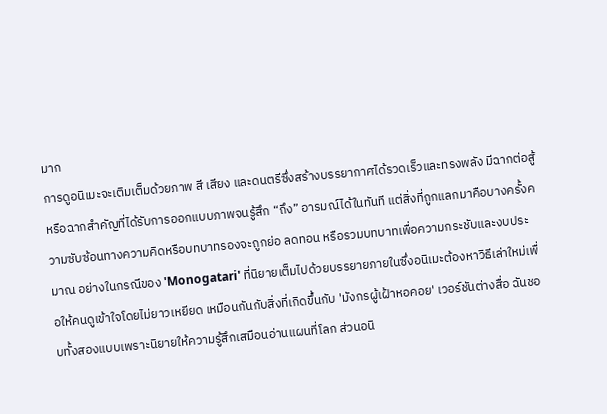มาก
การดูอนิเมะจะเติมเต็มด้วยภาพ สี เสียง และดนตรีซึ่งสร้างบรรยากาศได้รวดเร็วและทรงพลัง มีฉากต่อสู้หรือฉากสำคัญที่ได้รับการออกแบบภาพจนรู้สึก “ถึง” อารมณ์ได้ในทันที แต่สิ่งที่ถูกแลกมาคือบางครั้งความซับซ้อนทางความคิดหรือบทบาทรองจะถูกย่อ ลดทอน หรือรวมบทบาทเพื่อความกระชับและงบประมาณ อย่างในกรณีของ 'Monogatari' ที่นิยายเต็มไปด้วยบรรยายภายในซึ่งอนิเมะต้องหาวิธีเล่าใหม่เพื่อให้คนดูเข้าใจโดยไม่ยาวเหยียด เหมือนกันกับสิ่งที่เกิดขึ้นกับ 'มังกรผู้เฝ้าหอคอย' เวอร์ชันต่างสื่อ ฉันชอบทั้งสองแบบเพราะนิยายให้ความรู้สึกเสมือนอ่านแผนที่โลก ส่วนอนิ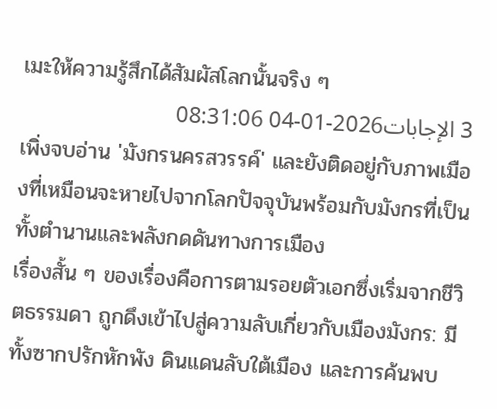เมะให้ความรู้สึกได้สัมผัสโลกนั้นจริง ๆ
3 الإجابات2026-01-04 08:31:06
เพิ่งจบอ่าน 'มังกรนครสวรรค์' และยังติดอยู่กับภาพเมืองที่เหมือนจะหายไปจากโลกปัจจุบันพร้อมกับมังกรที่เป็นทั้งตำนานและพลังกดดันทางการเมือง
เรื่องสั้น ๆ ของเรื่องคือการตามรอยตัวเอกซึ่งเริ่มจากชีวิตธรรมดา ถูกดึงเข้าไปสู่ความลับเกี่ยวกับเมืองมังกร: มีทั้งซากปรักหักพัง ดินแดนลับใต้เมือง และการค้นพบ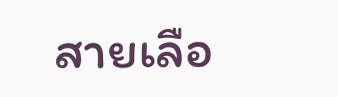สายเลือ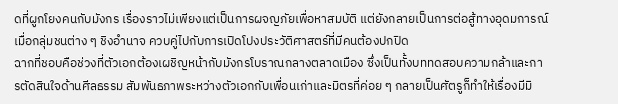ดที่ผูกโยงคนกับมังกร เรื่องราวไม่เพียงแต่เป็นการผจญภัยเพื่อหาสมบัติ แต่ยังกลายเป็นการต่อสู้ทางอุดมการณ์เมื่อกลุ่มชนต่าง ๆ ชิงอำนาจ ควบคู่ไปกับการเปิดโปงประวัติศาสตร์ที่มีคนต้องปกปิด
ฉากที่ชอบคือช่วงที่ตัวเอกต้องเผชิญหน้ากับมังกรโบราณกลางตลาดเมือง ซึ่งเป็นทั้งบททดสอบความกล้าและการตัดสินใจด้านศีลธรรม สัมพันธภาพระหว่างตัวเอกกับเพื่อนเก่าและมิตรที่ค่อย ๆ กลายเป็นศัตรูก็ทำให้เรื่องมีมิ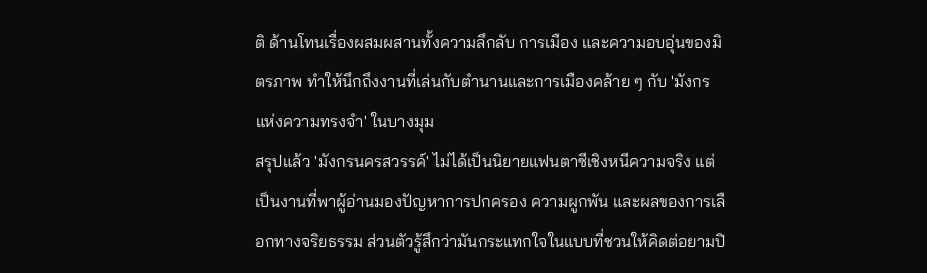ติ ด้านโทนเรื่องผสมผสานทั้งความลึกลับ การเมือง และความอบอุ่นของมิตรภาพ ทำให้นึกถึงงานที่เล่นกับตำนานและการเมืองคล้าย ๆ กับ 'มังกรแห่งความทรงจำ' ในบางมุม
สรุปแล้ว 'มังกรนครสวรรค์' ไม่ได้เป็นนิยายแฟนตาซีเชิงหนีความจริง แต่เป็นงานที่พาผู้อ่านมองปัญหาการปกครอง ความผูกพัน และผลของการเลือกทางจริยธรรม ส่วนตัวรู้สึกว่ามันกระแทกใจในแบบที่ชวนให้คิดต่อยามปิ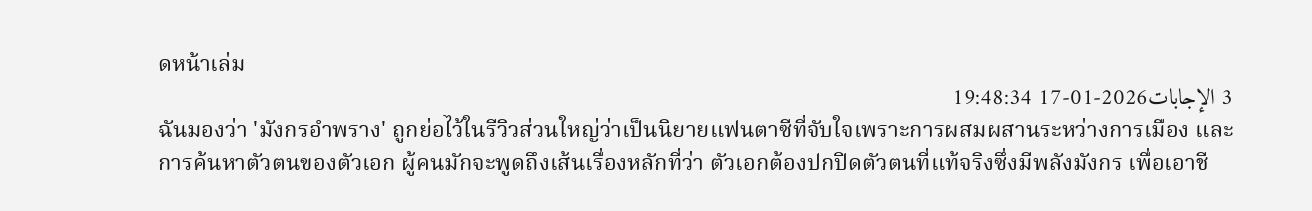ดหน้าเล่ม
3 الإجابات2026-01-17 19:48:34
ฉันมองว่า 'มังกรอำพราง' ถูกย่อไว้ในรีวิวส่วนใหญ่ว่าเป็นนิยายแฟนตาซีที่จับใจเพราะการผสมผสานระหว่างการเมือง และการค้นหาตัวตนของตัวเอก ผู้คนมักจะพูดถึงเส้นเรื่องหลักที่ว่า ตัวเอกต้องปกปิดตัวตนที่แท้จริงซึ่งมีพลังมังกร เพื่อเอาชี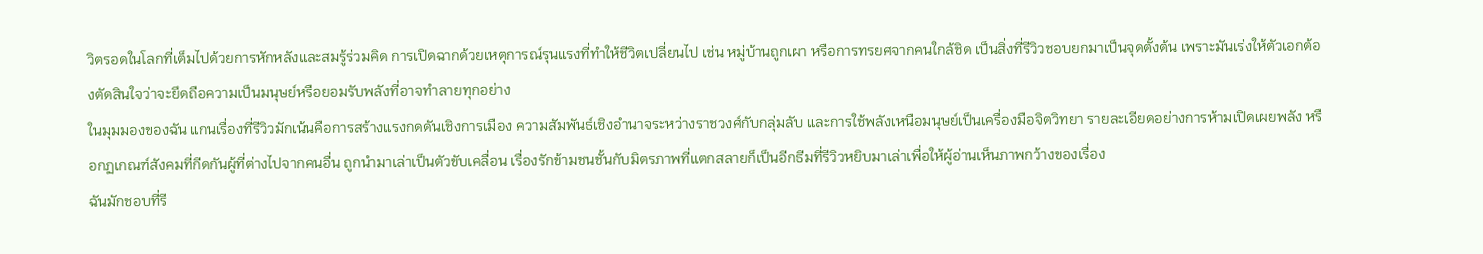วิตรอดในโลกที่เต็มไปด้วยการหักหลังและสมรู้ร่วมคิด การเปิดฉากด้วยเหตุการณ์รุนแรงที่ทำให้ชีวิตเปลี่ยนไป เช่น หมู่บ้านถูกเผา หรือการทรยศจากคนใกล้ชิด เป็นสิ่งที่รีวิวชอบยกมาเป็นจุดตั้งต้น เพราะมันเร่งให้ตัวเอกต้องตัดสินใจว่าจะยึดถือความเป็นมนุษย์หรือยอมรับพลังที่อาจทำลายทุกอย่าง
ในมุมมองของฉัน แกนเรื่องที่รีวิวมักเน้นคือการสร้างแรงกดดันเชิงการเมือง ความสัมพันธ์เชิงอำนาจระหว่างราชวงศ์กับกลุ่มลับ และการใช้พลังเหนือมนุษย์เป็นเครื่องมือจิตวิทยา รายละเอียดอย่างการห้ามเปิดเผยพลัง หรือกฏเกณฑ์สังคมที่กีดกันผู้ที่ต่างไปจากคนอื่น ถูกนำมาเล่าเป็นตัวขับเคลื่อน เรื่องรักข้ามชนชั้นกับมิตรภาพที่แตกสลายก็เป็นอีกธีมที่รีวิวหยิบมาเล่าเพื่อให้ผู้อ่านเห็นภาพกว้างของเรื่อง
ฉันมักชอบที่รี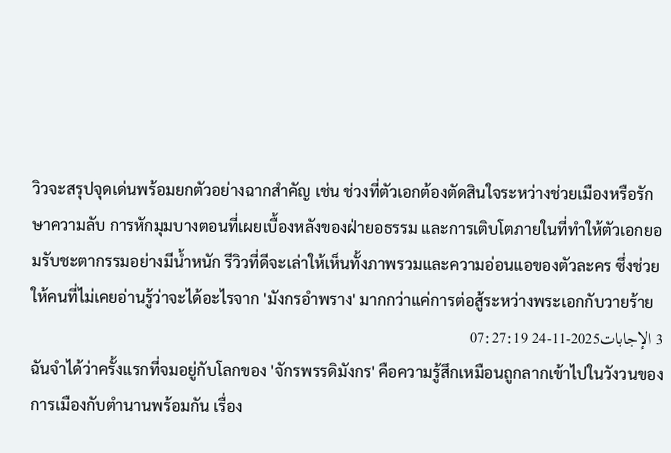วิวจะสรุปจุดเด่นพร้อมยกตัวอย่างฉากสำคัญ เช่น ช่วงที่ตัวเอกต้องตัดสินใจระหว่างช่วยเมืองหรือรักษาความลับ การหักมุมบางตอนที่เผยเบื้องหลังของฝ่ายอธรรม และการเติบโตภายในที่ทำให้ตัวเอกยอมรับชะตากรรมอย่างมีน้ำหนัก รีวิวที่ดีจะเล่าให้เห็นทั้งภาพรวมและความอ่อนแอของตัวละคร ซึ่งช่วยให้คนที่ไม่เคยอ่านรู้ว่าจะได้อะไรจาก 'มังกรอำพราง' มากกว่าแค่การต่อสู้ระหว่างพระเอกกับวายร้าย
3 الإجابات2025-11-24 07:27:19
ฉันจำได้ว่าครั้งแรกที่จมอยู่กับโลกของ 'จักรพรรดิมังกร' คือความรู้สึกเหมือนถูกลากเข้าไปในวังวนของการเมืองกับตำนานพร้อมกัน เรื่อง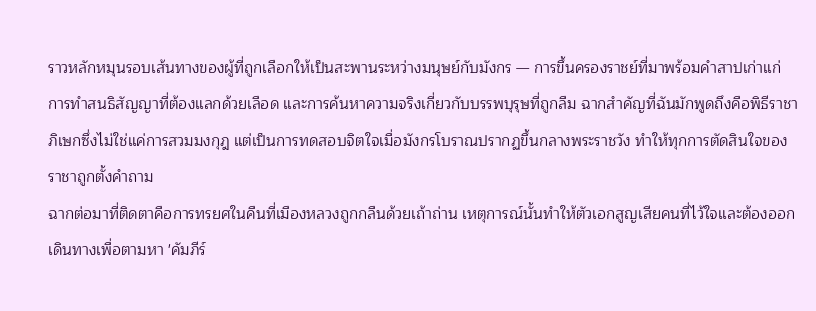ราวหลักหมุนรอบเส้นทางของผู้ที่ถูกเลือกให้เป็นสะพานระหว่างมนุษย์กับมังกร — การขึ้นครองราชย์ที่มาพร้อมคำสาปเก่าแก่ การทำสนธิสัญญาที่ต้องแลกด้วยเลือด และการค้นหาความจริงเกี่ยวกับบรรพบุรุษที่ถูกลืม ฉากสำคัญที่ฉันมักพูดถึงคือพิธีราชาภิเษกซึ่งไม่ใช่แค่การสวมมงกุฎ แต่เป็นการทดสอบจิตใจเมื่อมังกรโบราณปรากฏขึ้นกลางพระราชวัง ทำให้ทุกการตัดสินใจของราชาถูกตั้งคำถาม
ฉากต่อมาที่ติดตาคือการทรยศในคืนที่เมืองหลวงถูกกลืนด้วยเถ้าถ่าน เหตุการณ์นั้นทำให้ตัวเอกสูญเสียคนที่ไว้ใจและต้องออกเดินทางเพื่อตามหา 'คัมภีร์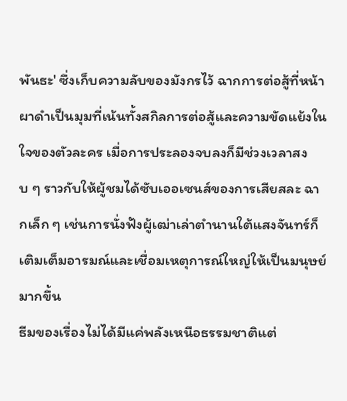พันธะ' ซึ่งเก็บความลับของมังกรไว้ ฉากการต่อสู้ที่หน้าผาดำเป็นมุมที่เน้นทั้งสกิลการต่อสู้และความขัดแย้งในใจของตัวละคร เมื่อการประลองจบลงก็มีช่วงเวลาสงบ ๆ ราวกับให้ผู้ชมได้ซับเออเซนส์ของการเสียสละ ฉากเล็ก ๆ เช่นการนั่งฟังผู้เฒ่าเล่าตำนานใต้แสงจันทร์ก็เติมเต็มอารมณ์และเชื่อมเหตุการณ์ใหญ่ให้เป็นมนุษย์มากขึ้น
ธีมของเรื่องไม่ได้มีแค่พลังเหนือธรรมชาติแต่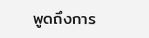พูดถึงการ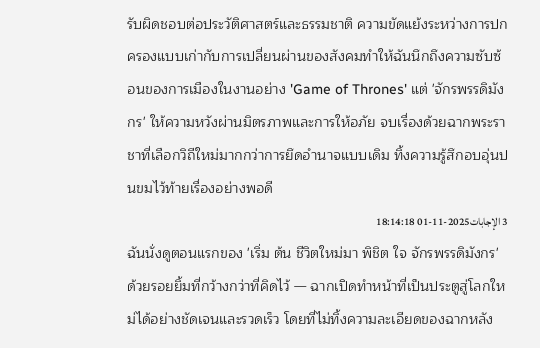รับผิดชอบต่อประวัติศาสตร์และธรรมชาติ ความขัดแย้งระหว่างการปกครองแบบเก่ากับการเปลี่ยนผ่านของสังคมทำให้ฉันนึกถึงความซับซ้อนของการเมืองในงานอย่าง 'Game of Thrones' แต่ 'จักรพรรดิมังกร' ให้ความหวังผ่านมิตรภาพและการให้อภัย จบเรื่องด้วยฉากพระราชาที่เลือกวิถีใหม่มากกว่าการยึดอำนาจแบบเดิม ทิ้งความรู้สึกอบอุ่นปนขมไว้ท้ายเรื่องอย่างพอดี
3 الإجابات2025-11-01 18:14:18
ฉันนั่งดูตอนแรกของ 'เริ่ม ต้น ชีวิตใหม่มา พิชิต ใจ จักรพรรดิมังกร' ด้วยรอยยิ้มที่กว้างกว่าที่คิดไว้ — ฉากเปิดทำหน้าที่เป็นประตูสู่โลกใหม่ได้อย่างชัดเจนและรวดเร็ว โดยที่ไม่ทิ้งความละเอียดของฉากหลัง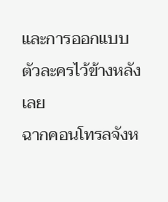และการออกแบบตัวละครไว้ข้างหลังเลย
ฉากคอนโทรลจังห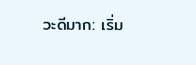วะดีมาก: เริ่ม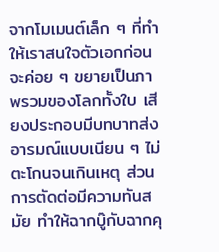จากโมเมนต์เล็ก ๆ ที่ทำให้เราสนใจตัวเอกก่อนจะค่อย ๆ ขยายเป็นภาพรวมของโลกทั้งใบ เสียงประกอบมีบทบาทส่งอารมณ์แบบเนียน ๆ ไม่ตะโกนจนเกินเหตุ ส่วนการตัดต่อมีความทันสมัย ทำให้ฉากบู๊กับฉากคุ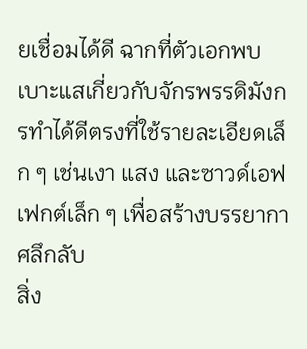ยเชื่อมได้ดี ฉากที่ตัวเอกพบเบาะแสเกี่ยวกับจักรพรรดิมังกรทำได้ดีตรงที่ใช้รายละเอียดเล็ก ๆ เช่นเงา แสง และซาวด์เอฟเฟกต์เล็ก ๆ เพื่อสร้างบรรยากาศลึกลับ
สิ่ง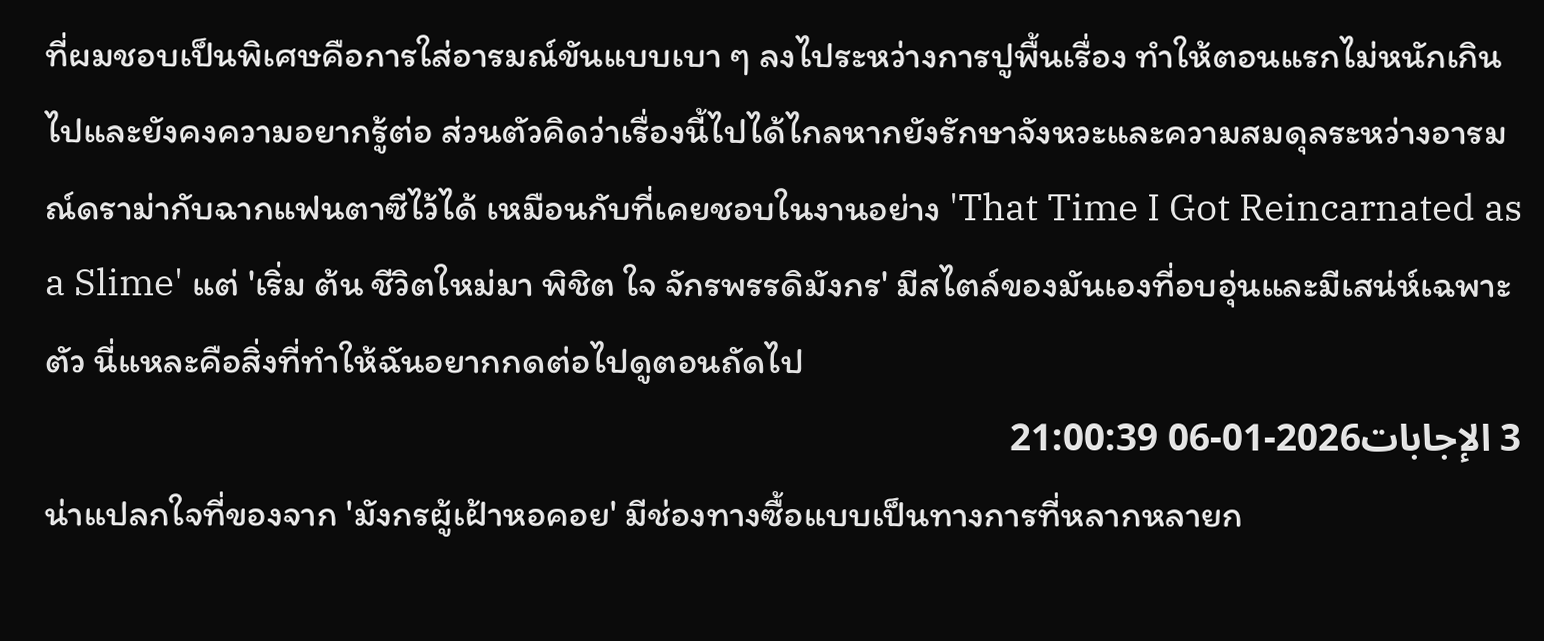ที่ผมชอบเป็นพิเศษคือการใส่อารมณ์ขันแบบเบา ๆ ลงไประหว่างการปูพื้นเรื่อง ทำให้ตอนแรกไม่หนักเกินไปและยังคงความอยากรู้ต่อ ส่วนตัวคิดว่าเรื่องนี้ไปได้ไกลหากยังรักษาจังหวะและความสมดุลระหว่างอารมณ์ดราม่ากับฉากแฟนตาซีไว้ได้ เหมือนกับที่เคยชอบในงานอย่าง 'That Time I Got Reincarnated as a Slime' แต่ 'เริ่ม ต้น ชีวิตใหม่มา พิชิต ใจ จักรพรรดิมังกร' มีสไตล์ของมันเองที่อบอุ่นและมีเสน่ห์เฉพาะตัว นี่แหละคือสิ่งที่ทำให้ฉันอยากกดต่อไปดูตอนถัดไป
3 الإجابات2026-01-06 21:00:39
น่าแปลกใจที่ของจาก 'มังกรผู้เฝ้าหอคอย' มีช่องทางซื้อแบบเป็นทางการที่หลากหลายก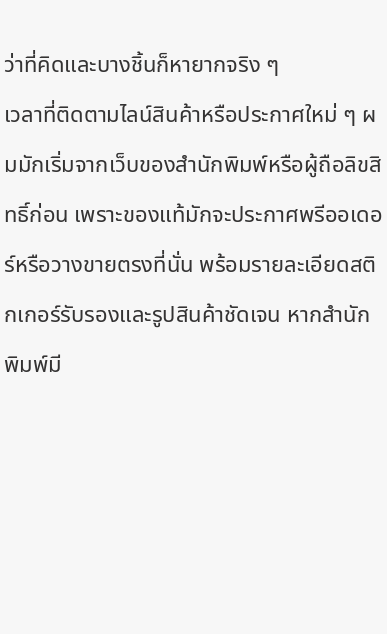ว่าที่คิดและบางชิ้นก็หายากจริง ๆ
เวลาที่ติดตามไลน์สินค้าหรือประกาศใหม่ ๆ ผมมักเริ่มจากเว็บของสำนักพิมพ์หรือผู้ถือลิขสิทธิ์ก่อน เพราะของแท้มักจะประกาศพรีออเดอร์หรือวางขายตรงที่นั่น พร้อมรายละเอียดสติกเกอร์รับรองและรูปสินค้าชัดเจน หากสำนักพิมพ์มี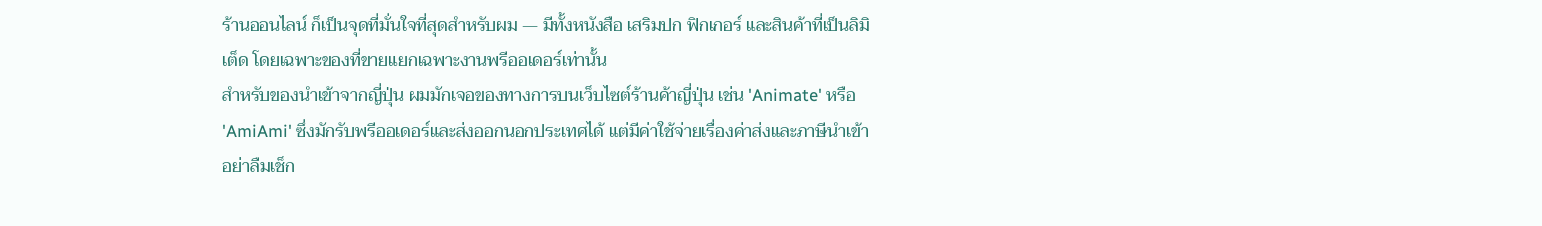ร้านออนไลน์ ก็เป็นจุดที่มั่นใจที่สุดสำหรับผม — มีทั้งหนังสือ เสริมปก ฟิกเกอร์ และสินค้าที่เป็นลิมิเต็ด โดยเฉพาะของที่ขายแยกเฉพาะงานพรีออเดอร์เท่านั้น
สำหรับของนำเข้าจากญี่ปุ่น ผมมักเจอของทางการบนเว็บไซต์ร้านค้าญี่ปุ่น เช่น 'Animate' หรือ 'AmiAmi' ซึ่งมักรับพรีออเดอร์และส่งออกนอกประเทศได้ แต่มีค่าใช้จ่ายเรื่องค่าส่งและภาษีนำเข้า อย่าลืมเช็ก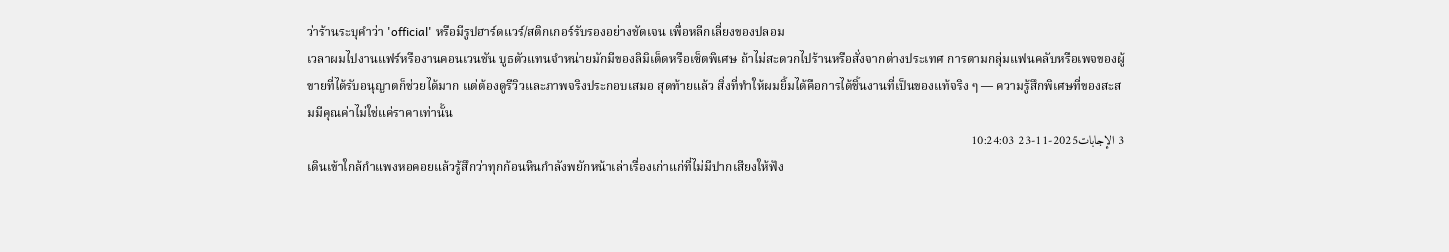ว่าร้านระบุคำว่า 'official' หรือมีรูปฮาร์ดแวร์/สติกเกอร์รับรองอย่างชัดเจน เพื่อหลีกเลี่ยงของปลอม
เวลาผมไปงานแฟร์หรืองานคอนเวนชัน บูธตัวแทนจำหน่ายมักมีของลิมิเต็ดหรือเซ็ตพิเศษ ถ้าไม่สะดวกไปร้านหรือสั่งจากต่างประเทศ การตามกลุ่มแฟนคลับหรือเพจของผู้ขายที่ได้รับอนุญาตก็ช่วยได้มาก แต่ต้องดูรีวิวและภาพจริงประกอบเสมอ สุดท้ายแล้ว สิ่งที่ทำให้ผมยิ้มได้คือการได้ชิ้นงานที่เป็นของแท้จริง ๆ — ความรู้สึกพิเศษที่ของสะสมมีคุณค่าไม่ใช่แค่ราคาเท่านั้น
3 الإجابات2025-11-23 10:24:03
เดินเข้าใกล้กำแพงหอคอยแล้วรู้สึกว่าทุกก้อนหินกำลังพยักหน้าเล่าเรื่องเก่าแก่ที่ไม่มีปากเสียงให้ฟัง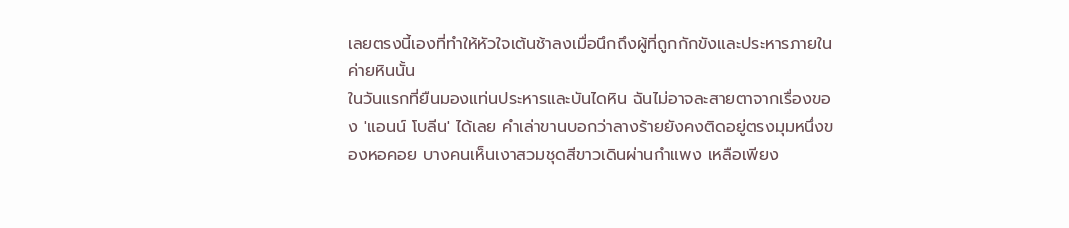เลยตรงนี้เองที่ทำให้หัวใจเต้นช้าลงเมื่อนึกถึงผู้ที่ถูกกักขังและประหารภายในค่ายหินนั้น
ในวันแรกที่ยืนมองแท่นประหารและบันไดหิน ฉันไม่อาจละสายตาจากเรื่องของ 'แอนน์ โบลีน' ได้เลย คำเล่าขานบอกว่าลางร้ายยังคงติดอยู่ตรงมุมหนึ่งของหอคอย บางคนเห็นเงาสวมชุดสีขาวเดินผ่านกำแพง เหลือเพียง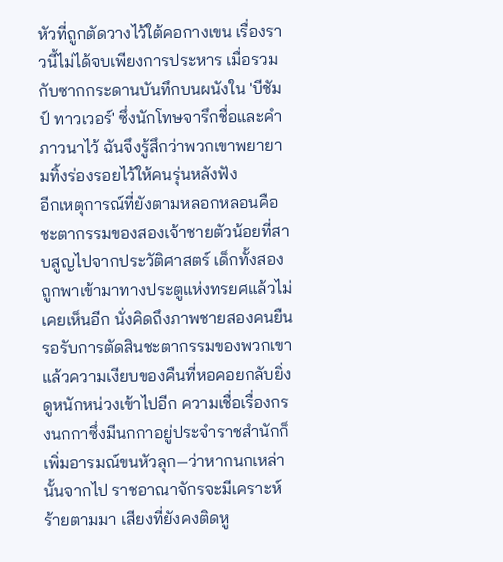หัวที่ถูกตัดวางไว้ใต้คอกางเขน เรื่องราวนี้ไม่ได้จบเพียงการประหาร เมื่อรวมกับซากกระดานบันทึกบนผนังใน 'บีชัมป์ ทาวเวอร์' ซึ่งนักโทษจารึกชื่อและคำภาวนาไว้ ฉันจึงรู้สึกว่าพวกเขาพยายามทิ้งร่องรอยไว้ให้คนรุ่นหลังฟัง
อีกเหตุการณ์ที่ยังตามหลอกหลอนคือชะตากรรมของสองเจ้าชายตัวน้อยที่สาบสูญไปจากประวัติศาสตร์ เด็กทั้งสองถูกพาเข้ามาทางประตูแห่งทรยศแล้วไม่เคยเห็นอีก นั่งคิดถึงภาพชายสองคนยืนรอรับการตัดสินชะตากรรมของพวกเขาแล้วความเงียบของคืนที่หอคอยกลับยิ่งดูหนักหน่วงเข้าไปอีก ความเชื่อเรื่องกรงนกกาซึ่งมีนกกาอยู่ประจำราชสำนักก็เพิ่มอารมณ์ขนหัวลุก—ว่าหากนกเหล่านั้นจากไป ราชอาณาจักรจะมีเคราะห์ร้ายตามมา เสียงที่ยังคงติดหู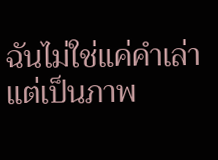ฉันไม่ใช่แค่คำเล่า แต่เป็นภาพ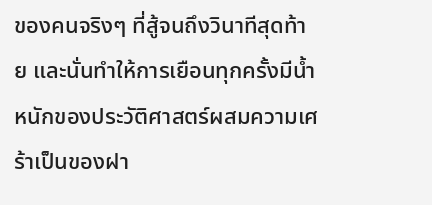ของคนจริงๆ ที่สู้จนถึงวินาทีสุดท้าย และนั่นทำให้การเยือนทุกครั้งมีน้ำหนักของประวัติศาสตร์ผสมความเศร้าเป็นของฝา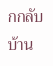กกลับบ้าน